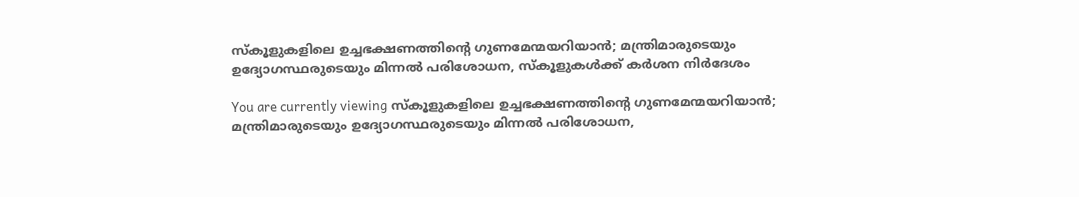സ്‌കൂളുകളിലെ ഉച്ചഭക്ഷണത്തിൻ്റെ ഗുണമേന്മയറിയാൻ; മന്ത്രിമാരുടെയും ഉദ്യോഗസ്ഥരുടെയും മിന്നൽ പരിശോധന, സ്‌കൂളുകൾക്ക് കർശന നിർദേശം

You are currently viewing സ്‌കൂളുകളിലെ ഉച്ചഭക്ഷണത്തിൻ്റെ ഗുണമേന്മയറിയാൻ; മന്ത്രിമാരുടെയും ഉദ്യോഗസ്ഥരുടെയും മിന്നൽ പരിശോധന,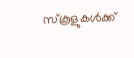സ്‌കൂളുകൾക്ക്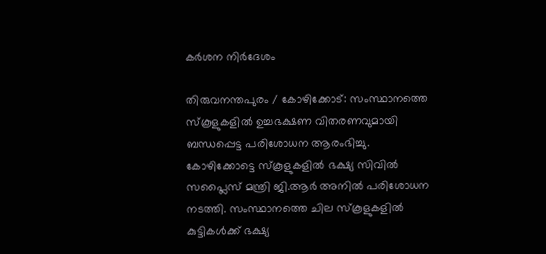കർശന നിർദേശം

തിരുവനന്തപുരം / കോഴിക്കോട്: സംസ്ഥാനത്തെ സ്‌കൂളുകളില്‍ ഉച്ചഭക്ഷണ വിതരണവുമായി ബന്ധപ്പെട്ട പരിശോധന ആരംഭിച്ചു. കോഴിക്കോട്ടെ സ്‌കൂളുകളില്‍ ഭക്ഷ്യ സിവിൽ സപ്ലൈസ് മന്ത്രി ജി.ആര്‍ അനില്‍ പരിശോധന നടത്തി. സംസ്ഥാനത്തെ ചില സ്‌കൂളുകളില്‍ കുട്ടികള്‍ക്ക് ഭക്ഷ്യ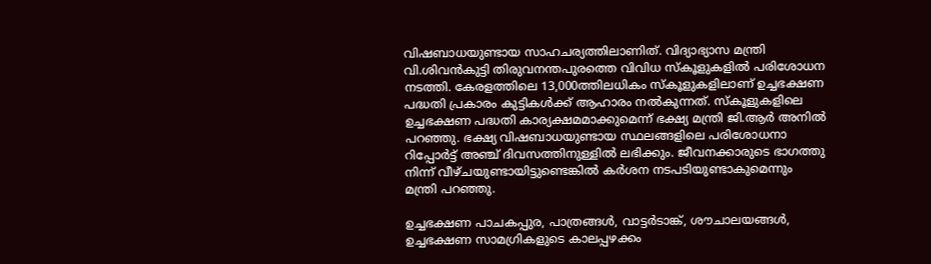വിഷബാധയുണ്ടായ സാഹചര്യത്തിലാണിത്. വിദ്യാഭ്യാസ മന്ത്രി വി.ശിവന്‍കുട്ടി തിരുവനന്തപുരത്തെ വിവിധ സ്‌കൂളുകളില്‍ പരിശോധന നടത്തി. കേരളത്തിലെ 13,000ത്തിലധികം സ്കൂളുകളിലാണ് ഉച്ചഭക്ഷണ പദ്ധതി പ്രകാരം കുട്ടികള്‍ക്ക് ആഹാരം നല്‍കുന്നത്. സ്‌കൂളുകളിലെ ഉച്ചഭക്ഷണ പദ്ധതി കാര്യക്ഷമമാക്കുമെന്ന് ഭക്ഷ്യ മന്ത്രി ജി.ആര്‍ അനില്‍ പറഞ്ഞു. ഭക്ഷ്യ വിഷബാധയുണ്ടായ സ്ഥലങ്ങളിലെ പരിശോധനാ റിപ്പോര്‍ട്ട് അഞ്ച് ദിവസത്തിനുള്ളില്‍ ലഭിക്കും. ജീവനക്കാരുടെ ഭാഗത്തു നിന്ന് വീഴ്ചയുണ്ടായിട്ടുണ്ടെങ്കില്‍ കര്‍ശന നടപടിയുണ്ടാകുമെന്നും മന്ത്രി പറഞ്ഞു.

ഉച്ചഭക്ഷണ പാചകപ്പുര, പാത്രങ്ങള്‍, വാട്ടര്‍ടാങ്ക്, ശൗചാലയങ്ങള്‍, ഉച്ചഭക്ഷണ സാമഗ്രികളുടെ കാലപ്പഴക്കം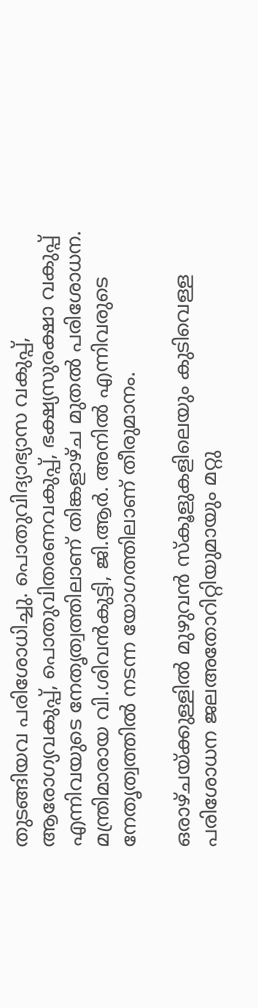തുടങ്ങിയവ പരിശോധിച്ചു. പൊതുവിദ്യാഭ്യാസ വകുപ്പ്, ആരോഗ്യവകുപ്പ്, പൊതുവിതരണവകുപ്പ്, ഭക്ഷ്യസുരക്ഷാ വകുപ്പ് എന്നിവയുടെ നേതൃത്വത്തിലാണ് തിങ്കളാഴ്‌ച മുതല്‍ പരിശോധന. മന്ത്രിമാരായ വി.ശിവന്‍കുട്ടി, ജി.ആര്‍. അനില്‍ എന്നിവരുടെ നേതൃത്വത്തില്‍ നടന്ന യോഗത്തിലാണ് തീരുമാനം.

ഒരാഴ്‌ചയ്ക്കുള്ളില്‍ മുഴുവന്‍ സ്‌കൂളുകളിലെയും കുടിവെള്ള പരിശോധന ജലഅതോറിറ്റിയുമായും മറ്റു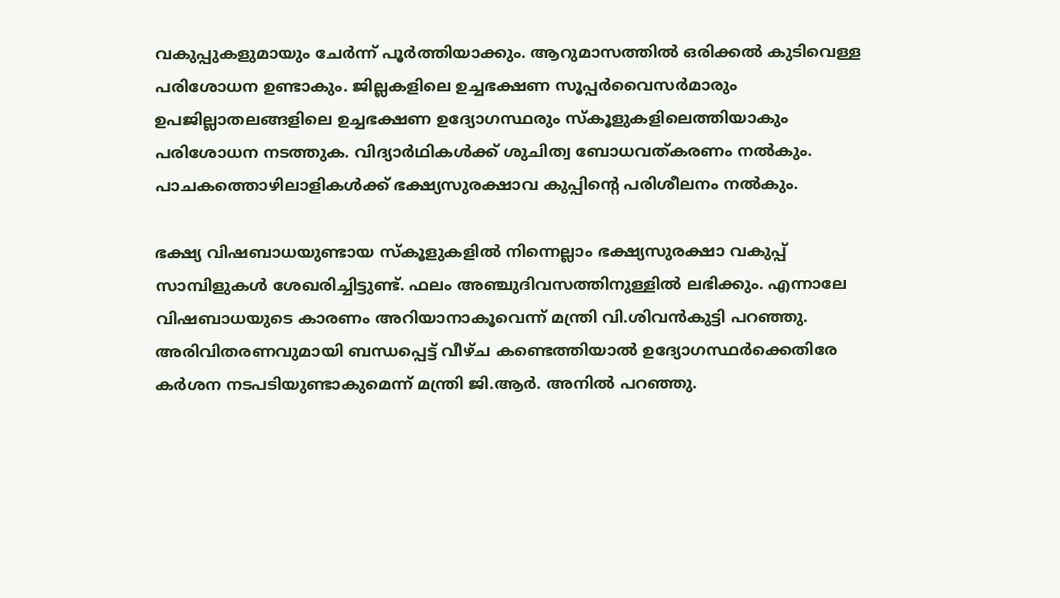വകുപ്പുകളുമായും ചേര്‍ന്ന് പൂര്‍ത്തിയാക്കും. ആറുമാസത്തിൽ ഒരിക്കല്‍ കുടിവെള്ള പരിശോധന ഉണ്ടാകും. ജില്ലകളിലെ ഉച്ചഭക്ഷണ സൂപ്പര്‍വൈസര്‍മാരും ഉപജില്ലാതലങ്ങളിലെ ഉച്ചഭക്ഷണ ഉദ്യോഗസ്ഥരും സ്‌കൂളുകളിലെത്തിയാകും പരിശോധന നടത്തുക. വിദ്യാര്‍ഥികള്‍ക്ക് ശുചിത്വ ബോധവത്കരണം നല്‍കും. പാചകത്തൊഴിലാളികള്‍ക്ക് ഭക്ഷ്യസുരക്ഷാവ കുപ്പിൻ്റെ പരിശീലനം നല്‍കും.

ഭക്ഷ്യ വിഷബാധയുണ്ടായ സ്‌കൂളുകളില്‍ നിന്നെല്ലാം ഭക്ഷ്യസുരക്ഷാ വകുപ്പ് സാമ്പിളുകള്‍ ശേഖരിച്ചിട്ടുണ്ട്. ഫലം അഞ്ചുദിവസത്തിനുള്ളില്‍ ലഭിക്കും. എന്നാലേ വിഷബാധയുടെ കാരണം അറിയാനാകൂവെന്ന് മന്ത്രി വി.ശിവന്‍കുട്ടി പറഞ്ഞു. അരിവിതരണവുമായി ബന്ധപ്പെട്ട് വീഴ്ച കണ്ടെത്തിയാല്‍ ഉദ്യോഗസ്ഥര്‍ക്കെതിരേ കര്‍ശന നടപടിയുണ്ടാകുമെന്ന് മന്ത്രി ജി.ആര്‍. അനില്‍ പറഞ്ഞു.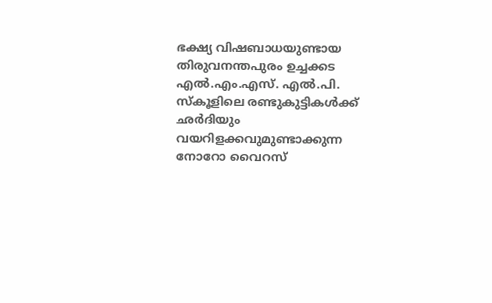ഭക്ഷ്യ വിഷബാധയുണ്ടായ തിരുവനന്തപുരം ഉച്ചക്കട എല്‍.എം.എസ്. എല്‍.പി. സ്‌കൂളിലെ രണ്ടുകുട്ടികള്‍ക്ക് ഛര്‍ദിയും വയറിളക്കവുമുണ്ടാക്കുന്ന നോറോ വൈറസ്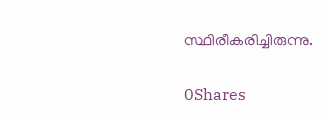സ്ഥിരീകരിച്ചിരുന്നു.

0Shares